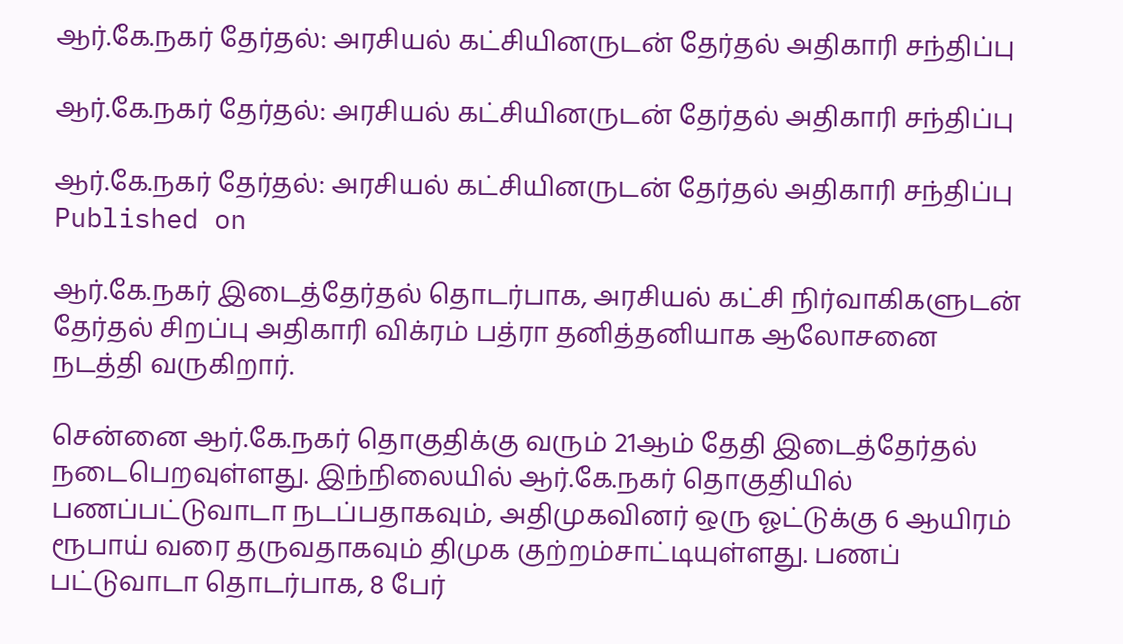ஆர்.கே.நகர் தேர்தல்: அரசியல் கட்சியினருடன் தேர்தல் அதிகாரி சந்திப்பு

ஆர்.கே.நகர் தேர்தல்: அரசியல் கட்சியினருடன் தேர்தல் அதிகாரி சந்திப்பு

ஆர்.கே.நகர் தேர்தல்: அரசியல் கட்சியினருடன் தேர்தல் அதிகாரி சந்திப்பு
Published on

ஆர்.கே.நகர் இடைத்தேர்தல் தொடர்பாக, அரசியல் கட்சி நிர்வாகிகளுடன் தேர்தல் சிறப்பு அதிகாரி விக்ரம் பத்ரா தனித்தனியாக ஆலோசனை நடத்தி வருகிறார்.

சென்னை ஆர்.கே.நகர் தொகுதிக்கு வரும் 21ஆம் தேதி இடைத்தேர்தல் நடைபெறவுள்ளது. இந்நிலையில் ஆர்.கே.நகர் தொகுதியில் பணப்பட்டுவாடா நடப்பதாகவும், அதிமுகவினர் ஒரு ஓட்டுக்கு 6 ஆயிரம் ரூபாய் வரை தருவதாகவும் திமுக குற்றம்சாட்டியுள்ளது. பணப் பட்டுவாடா தொடர்பாக, 8 பேர்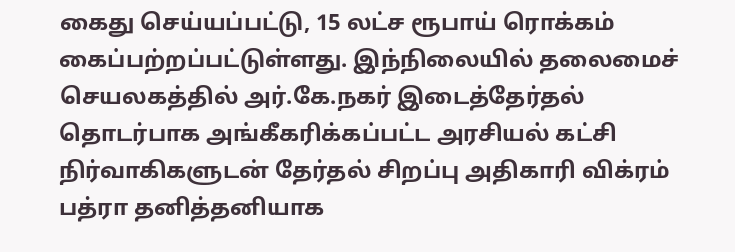கைது செய்யப்பட்டு, 15 லட்ச ரூபாய் ரொக்கம் கைப்பற்றப்பட்டுள்ளது. இந்நிலையில் தலைமைச் செயலகத்தில் அர்.கே.நகர் இடைத்தேர்தல் தொடர்பாக அங்கீகரிக்கப்பட்ட அரசியல் கட்சி நிர்வாகிகளுடன் தேர்தல் சிறப்பு அதிகாரி விக்ரம் பத்ரா தனித்தனியாக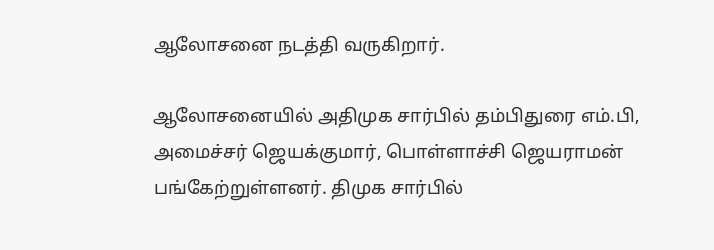ஆலோசனை நடத்தி வருகிறார்.

ஆலோசனையில் அதிமுக சார்பில் தம்பிதுரை எம்.பி, அமைச்சர் ஜெயக்குமார், பொள்ளாச்சி ஜெயராமன் பங்கேற்றுள்ளனர். திமுக சார்பில்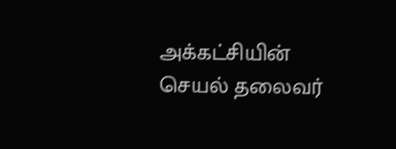அக்கட்சியின் செயல் தலைவர்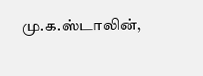மு.க.ஸ்டாலின்,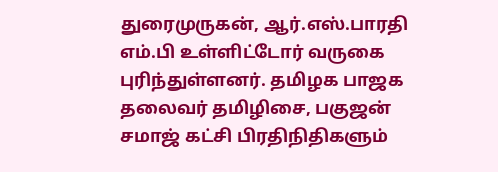துரைமுருகன், ஆர்.எஸ்.பாரதி எம்.பி உள்ளிட்டோர் வருகை புரிந்துள்ளனர். தமிழக பாஜக தலைவர் தமிழிசை, பகுஜன் சமாஜ் கட்சி பிரதிநிதிகளும்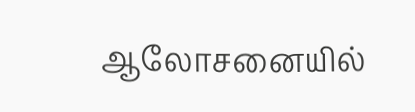ஆலோசனையில்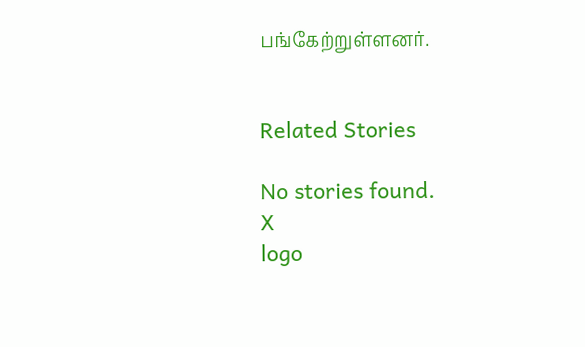பங்கேற்றுள்ளனர்.


Related Stories

No stories found.
X
logo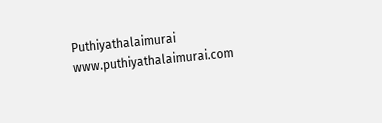Puthiyathalaimurai
www.puthiyathalaimurai.com